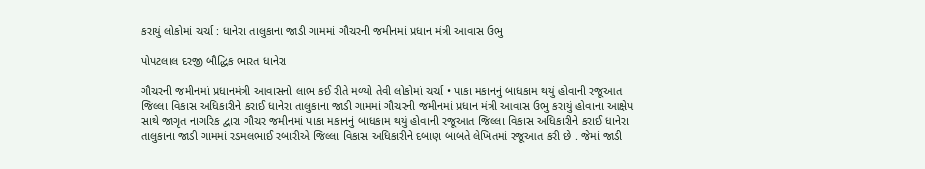કરાયું લોકોમાં ચર્ચા : ધાનેરા તાલુકાના જાડી ગામમાં ગૌચરની જમીનમાં પ્રધાન મંત્રી આવાસ ઉભુ

પોપટલાલ દરજી બૌદ્ધિક ભારત ધાનેરા

ગૌચરની જમીનમાં પ્રધાનમંત્રી આવાસનો લાભ કઈ રીતે મળ્યો તેવી લોકોમાં ચર્ચા • પાકા મકાનનું બાધકામ થયું હોવાની રજૂઆત જિલ્લા વિકાસ અધિકારીને કરાઈ ધાનેરા તાલુકાના જાડી ગામમાં ગૌચરની જમીનમાં પ્રધાન મંત્રી આવાસ ઉભુ કરાયું હોવાના આક્ષેપ સાથે જાગૃત નાગરિક દ્વારા ગૌચર જમીનમાં પાકા મકાનનું બાધકામ થયું હોવાની રજૂઆત જિલ્લા વિકાસ અધિકારીને કરાઈ ધાનેરા તાલુકાના જાડી ગામમાં રડમલભાઈ રબારીએ જિલ્લા વિકાસ અધિકારીને દબાણ બાબતે લેખિતમાં રજૂઆત કરી છે . જેમાં જાડી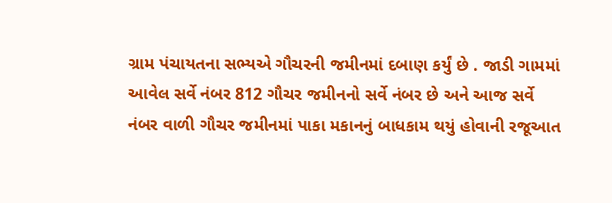ગ્રામ પંચાયતના સભ્યએ ગૌચરની જમીનમાં દબાણ કર્યું છે . જાડી ગામમાં આવેલ સર્વે નંબર 812 ગૌચર જમીનનો સર્વે નંબર છે અને આજ સર્વે નંબર વાળી ગૌચર જમીનમાં પાકા મકાનનું બાધકામ થયું હોવાની રજૂઆત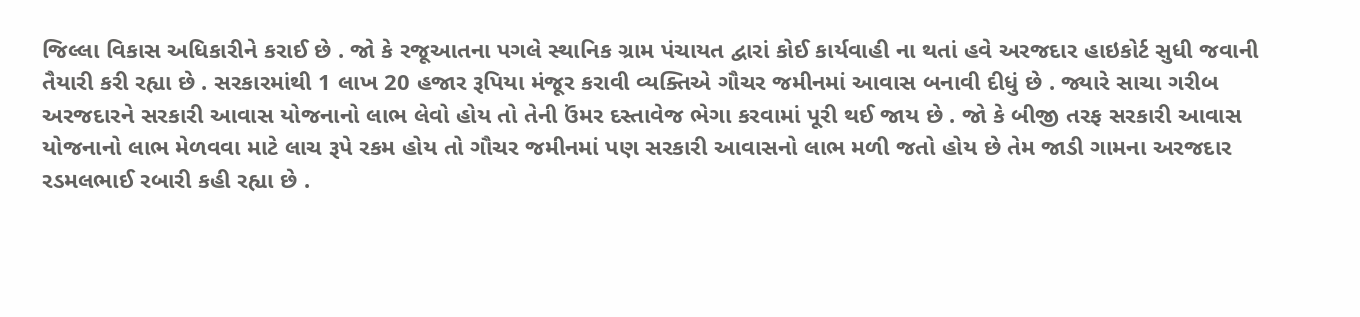જિલ્લા વિકાસ અધિકારીને કરાઈ છે . જો કે રજૂઆતના પગલે સ્થાનિક ગ્રામ પંચાયત દ્વારાં કોઈ કાર્યવાહી ના થતાં હવે અરજદાર હાઇકોર્ટ સુધી જવાની તૈયારી કરી રહ્યા છે . સરકારમાંથી 1 લાખ 20 હજાર રૂપિયા મંજૂર કરાવી વ્યક્તિએ ગૌચર જમીનમાં આવાસ બનાવી દીધું છે . જ્યારે સાચા ગરીબ અરજદારને સરકારી આવાસ યોજનાનો લાભ લેવો હોય તો તેની ઉંમર દસ્તાવેજ ભેગા કરવામાં પૂરી થઈ જાય છે . જો કે બીજી તરફ સરકારી આવાસ યોજનાનો લાભ મેળવવા માટે લાચ રૂપે રકમ હોય તો ગૌચર જમીનમાં પણ સરકારી આવાસનો લાભ મળી જતો હોય છે તેમ જાડી ગામના અરજદાર રડમલભાઈ રબારી કહી રહ્યા છે .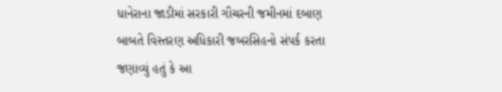ધાનેરાના જાડીમાં સરકારી ગૌચરની જમીનમાં દબાણ બાબતે વિસ્તરણ અધિકારી જબરસિહનો સંપર્ક કરતા જણાવ્યું હતું કે આ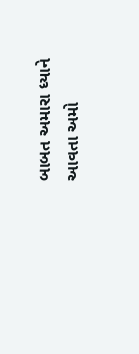બાબત અમારા ધ્યાને આવતા અમો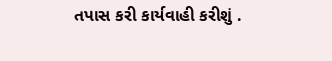તપાસ કરી કાર્યવાહી કરીશું .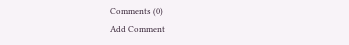Comments (0)
Add Comment